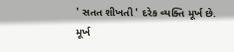' સતત શીખતી ' દરેક વ્યક્તિ મૂર્ખ છે.
મૂર્ખ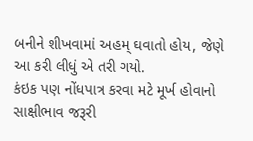બનીને શીખવામાં અહમ્ ઘવાતો હોય, જેણે આ કરી લીધું એ તરી ગયો.
કંઇક પણ નોંધપાત્ર કરવા મટે મૂર્ખ હોવાનો સાક્ષીભાવ જરૂરી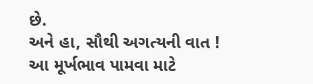છે.
અને હા, સૌથી અગત્યની વાત !
આ મૂર્ખભાવ પામવા માટે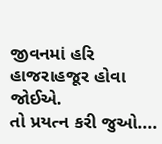જીવનમાં હરિ હાજરાહજૂર હોવા જોઈએ.
તો પ્રયત્ન કરી જુઓ....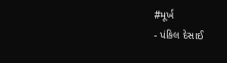#મૂર્ખ
- પંકિલ દેસાઈ